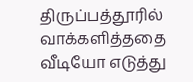திருப்பத்தூரில் வாக்களித்ததை வீடியோ எடுத்து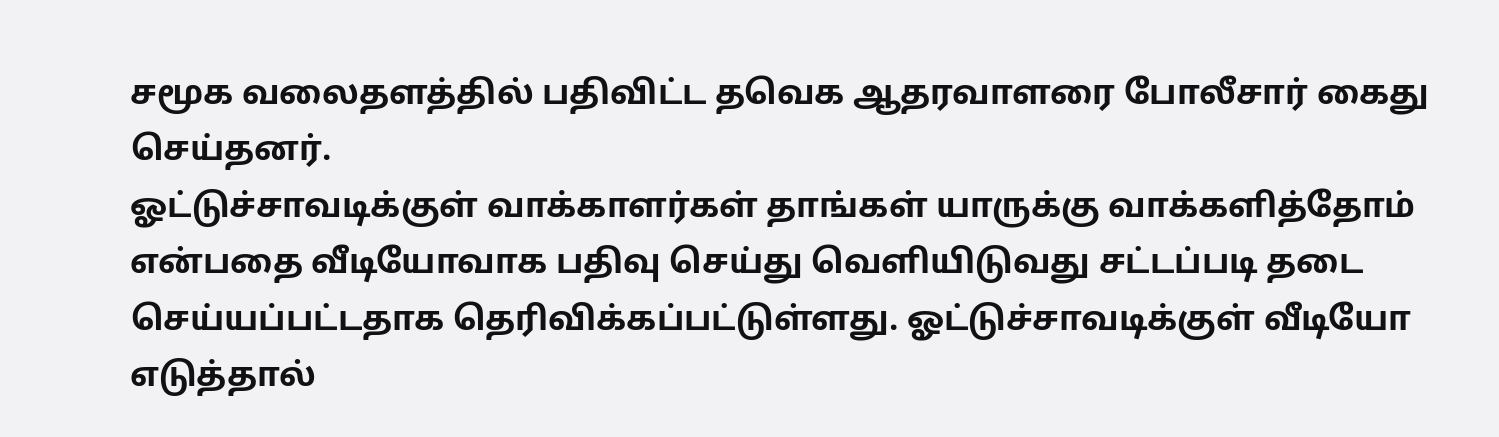சமூக வலைதளத்தில் பதிவிட்ட தவெக ஆதரவாளரை போலீசார் கைது செய்தனர்.
ஓட்டுச்சாவடிக்குள் வாக்காளர்கள் தாங்கள் யாருக்கு வாக்களித்தோம் என்பதை வீடியோவாக பதிவு செய்து வெளியிடுவது சட்டப்படி தடை செய்யப்பட்டதாக தெரிவிக்கப்பட்டுள்ளது. ஓட்டுச்சாவடிக்குள் வீடியோ எடுத்தால்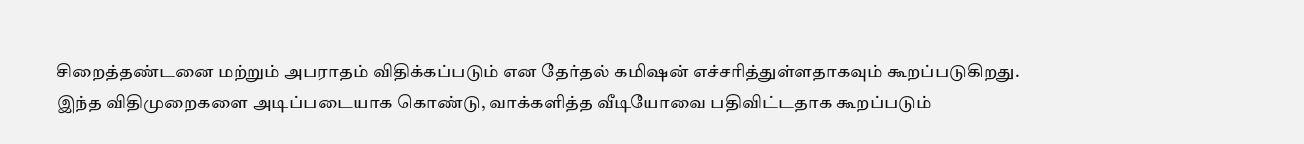சிறைத்தண்டனை மற்றும் அபராதம் விதிக்கப்படும் என தேர்தல் கமிஷன் எச்சரித்துள்ளதாகவும் கூறப்படுகிறது.
இந்த விதிமுறைகளை அடிப்படையாக கொண்டு, வாக்களித்த வீடியோவை பதிவிட்டதாக கூறப்படும்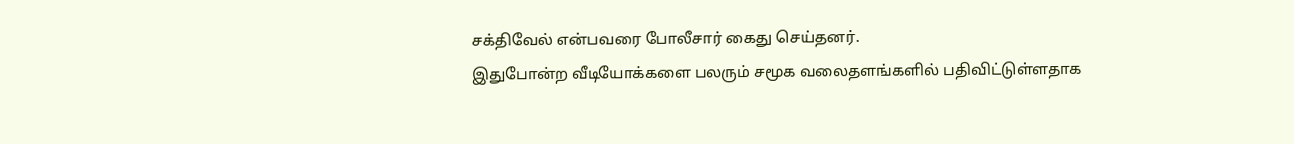சக்திவேல் என்பவரை போலீசார் கைது செய்தனர்.
இதுபோன்ற வீடியோக்களை பலரும் சமூக வலைதளங்களில் பதிவிட்டுள்ளதாக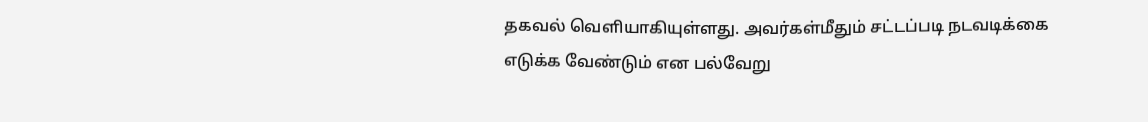தகவல் வெளியாகியுள்ளது. அவர்கள்மீதும் சட்டப்படி நடவடிக்கை எடுக்க வேண்டும் என பல்வேறு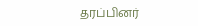தரப்பினர்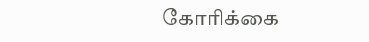கோரிக்கை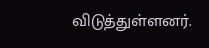விடுத்துள்ளனர்.